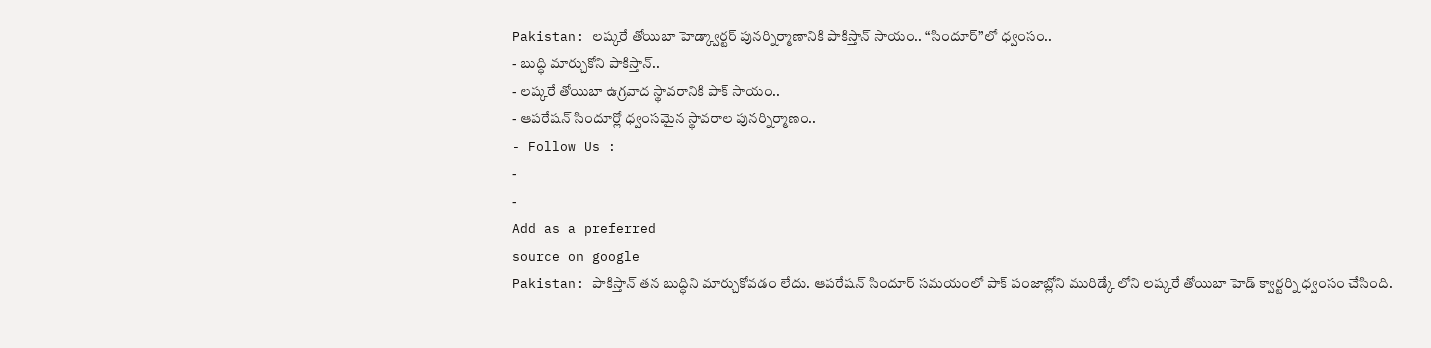Pakistan: లష్కరే తోయిబా హెడ్క్వార్టర్ పునర్నిర్మాణానికి పాకిస్తాన్ సాయం.. “సిందూర్”లో ధ్వంసం..
- బుద్ధి మార్చుకోని పాకిస్తాన్..
- లష్కరే తోయిబా ఉగ్రవాద స్థావరానికి పాక్ సాయం..
- ఆపరేషన్ సిందూర్లో ధ్వంసమైన స్థావరాల పునర్నిర్మాణం..
- Follow Us :
-
-
Add as a preferred
source on google
Pakistan: పాకిస్తాన్ తన బుద్ధిని మార్చుకోవడం లేదు. ఆపరేషన్ సిందూర్ సమయంలో పాక్ పంజాబ్లోని మురిడ్కే లోని లష్కరే తోయిబా హెడ్ క్వార్టర్ని ధ్వంసం చేసింది.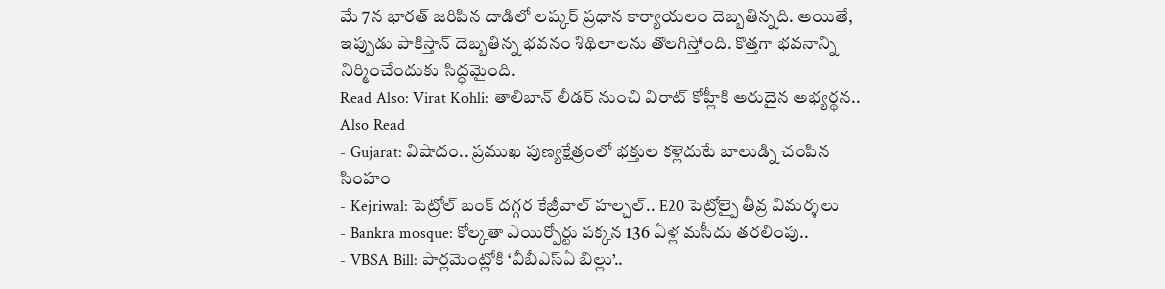మే 7న భారత్ జరిపిన దాడిలో లష్కర్ ప్రధాన కార్యాయలం దెబ్బతిన్నది. అయితే, ఇప్పుడు పాకిస్తాన్ దెబ్బతిన్న భవనం శిథిలాలను తొలగిస్తోంది. కొత్తగా భవనాన్ని నిర్మించేందుకు సిద్ధమైంది.
Read Also: Virat Kohli: తాలిబాన్ లీడర్ నుంచి విరాట్ కోహ్లీకి అరుదైన అభ్యర్థన..
Also Read
- Gujarat: విషాదం.. ప్రముఖ పుణ్యక్షేత్రంలో భక్తుల కళ్లెదుటే బాలుడ్ని చంపిన సింహం
- Kejriwal: పెట్రోల్ బంక్ దగ్గర కేజ్రీవాల్ హల్చల్.. E20 పెట్రోల్పై తీవ్ర విమర్శలు
- Bankra mosque: కోల్కతా ఎయిర్పోర్టు పక్కన 136 ఏళ్ల మసీదు తరలింపు..
- VBSA Bill: పార్లమెంట్లోకి ‘వీబీఎస్ఏ బిల్లు’..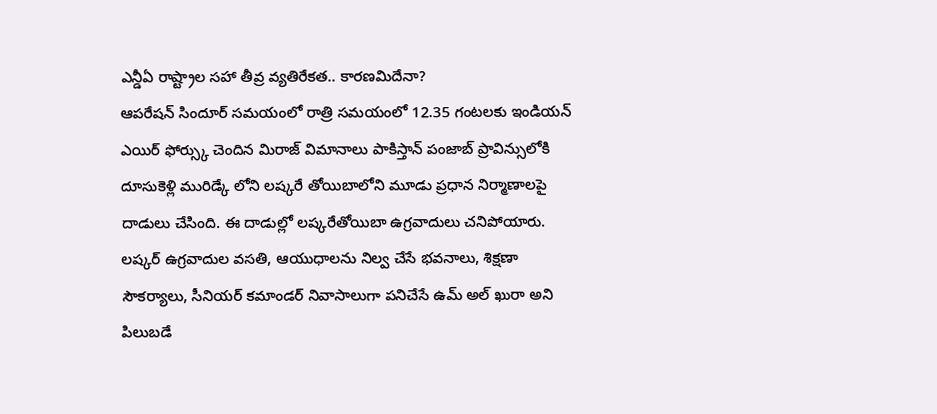ఎన్డీఏ రాష్ట్రాల సహా తీవ్ర వ్యతిరేకత.. కారణమిదేనా?
ఆపరేషన్ సిందూర్ సమయంలో రాత్రి సమయంలో 12.35 గంటలకు ఇండియన్ ఎయిర్ ఫోర్స్కు చెందిన మిరాజ్ విమానాలు పాకిస్తాన్ పంజాబ్ ప్రావిన్సులోకి దూసుకెళ్లి మురిడ్కే లోని లష్కరే తోయిబాలోని మూడు ప్రధాన నిర్మాణాలపై దాడులు చేసింది. ఈ దాడుల్లో లష్కరేతోయిబా ఉగ్రవాదులు చనిపోయారు. లష్కర్ ఉగ్రవాదుల వసతి, ఆయుధాలను నిల్వ చేసే భవనాలు, శిక్షణా సౌకర్యాలు, సీనియర్ కమాండర్ నివాసాలుగా పనిచేసే ఉమ్ అల్ ఖురా అని పిలుబడే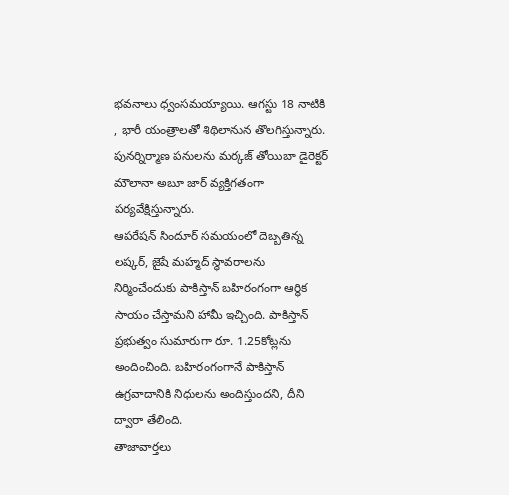భవనాలు ధ్వంసమయ్యాయి. ఆగస్టు 18 నాటికి , భారీ యంత్రాలతో శిథిలానున తొలగిస్తున్నారు. పునర్నిర్మాణ పనులను మర్కజ్ తోయిబా డైరెక్టర్ మౌలానా అబూ జార్ వ్యక్తిగతంగా పర్యవేక్షిస్తున్నారు.
ఆపరేషన్ సిందూర్ సమయంలో దెబ్బతిన్న లష్కర్, జైషే మహ్మద్ స్థావరాలను నిర్మించేందుకు పాకిస్తాన్ బహిరంగంగా ఆర్థిక సాయం చేస్తామని హామీ ఇచ్చింది. పాకిస్తాన్ ప్రభుత్వం సుమారుగా రూ. 1.25కోట్లను అందించింది. బహిరంగంగానే పాకిస్తాన్ ఉగ్రవాదానికి నిధులను అందిస్తుందని, దీని ద్వారా తేలింది.
తాజావార్తలు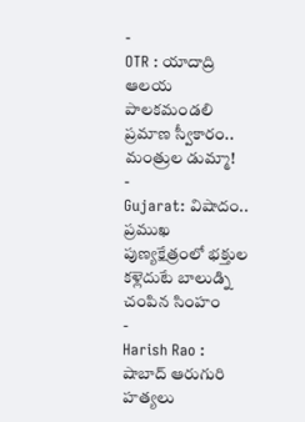-
OTR : యాదాద్రి ఆలయ పాలకమండలి ప్రమాణ స్వీకారం.. మంత్రుల డుమ్మా!
-
Gujarat: విషాదం.. ప్రముఖ పుణ్యక్షేత్రంలో భక్తుల కళ్లెదుటే బాలుడ్ని చంపిన సింహం
-
Harish Rao : షాబాద్ ఆరుగురి హత్యలు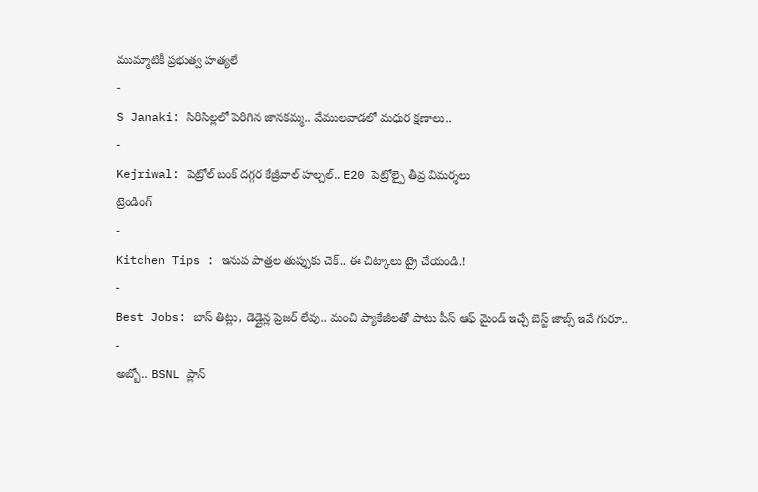ముమ్మాటికీ ప్రభుత్వ హత్యలే
-
S Janaki: సిరిసిల్లలో పెరిగిన జానకమ్మ.. వేములవాడలో మధుర క్షణాలు..
-
Kejriwal: పెట్రోల్ బంక్ దగ్గర కేజ్రీవాల్ హల్చల్.. E20 పెట్రోల్పై తీవ్ర విమర్శలు
ట్రెండింగ్
-
Kitchen Tips : ఇనుప పాత్రల తుప్పుకు చెక్.. ఈ చిట్కాలు ట్రై చేయండి.!
-
Best Jobs: బాస్ తిట్లు, డెడ్లైన్ల ప్రెజర్ లేవు.. మంచి ప్యాకేజీలతో పాటు పీస్ ఆఫ్ మైండ్ ఇచ్చే బెస్ట్ జాబ్స్ ఇవే గురూ..
-
అబ్బో.. BSNL ప్లాన్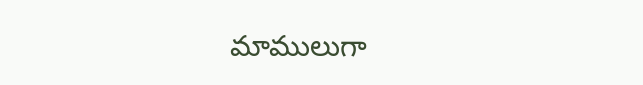మాములుగా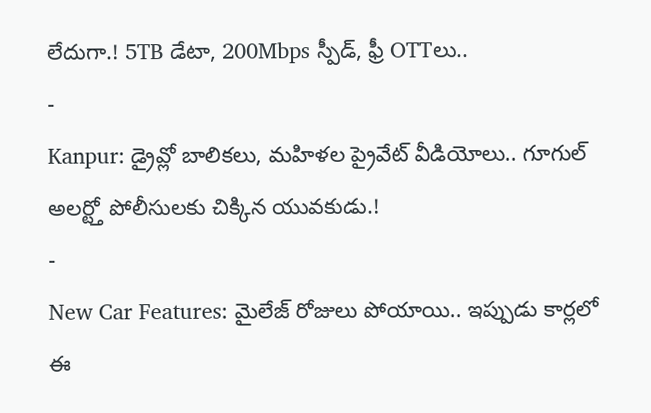లేదుగా.! 5TB డేటా, 200Mbps స్పీడ్, ఫ్రీ OTTలు..
-
Kanpur: డ్రైవ్లో బాలికలు, మహిళల ప్రైవేట్ వీడియోలు.. గూగుల్ అలర్ట్తో పోలీసులకు చిక్కిన యువకుడు.!
-
New Car Features: మైలేజ్ రోజులు పోయాయి.. ఇప్పుడు కార్లలో ఈ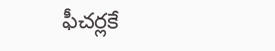ఫీచర్లకే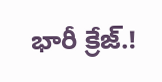భారీ క్రేజ్.!